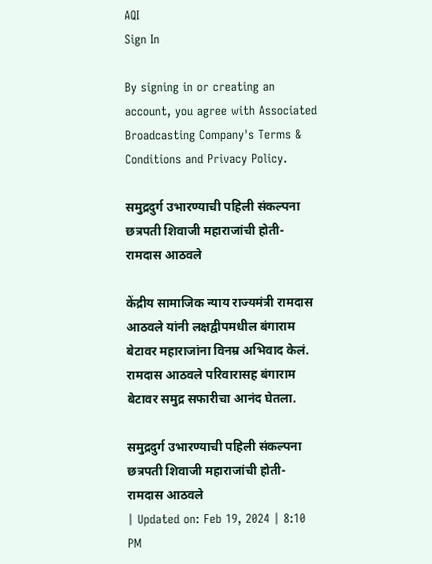AQI
Sign In

By signing in or creating an account, you agree with Associated Broadcasting Company's Terms & Conditions and Privacy Policy.

समुद्रदुर्ग उभारण्याची पहिली संकल्पना छत्रपती शिवाजी महाराजांची होती- रामदास आठवले

केंद्रीय सामाजिक न्याय राज्यमंत्री रामदास आठवले यांनी लक्षद्वीपमधील बंगाराम बेटावर महाराजांना विनम्र अभिवाद केलं. रामदास आठवले परिवारासह बंगाराम बेटावर समुद्र सफारीचा आनंद घेतला.

समुद्रदुर्ग उभारण्याची पहिली संकल्पना छत्रपती शिवाजी महाराजांची होती- रामदास आठवले
| Updated on: Feb 19, 2024 | 8:10 PM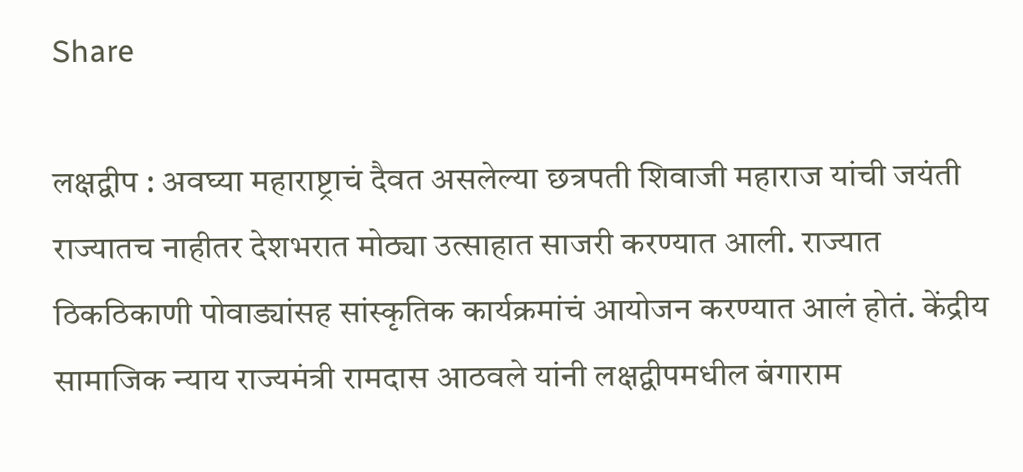Share

लक्षद्वीप : अवघ्या महाराष्ट्राचं दैवत असलेल्या छत्रपती शिवाजी महाराज यांची जयंती राज्यातच नाहीतर देशभरात मोठ्या उत्साहात साजरी करण्यात आली. राज्यात ठिकठिकाणी पोवाड्यांसह सांस्कृतिक कार्यक्रमांचं आयोजन करण्यात आलं होतं. केंद्रीय सामाजिक न्याय राज्यमंत्री रामदास आठवले यांनी लक्षद्वीपमधील बंगाराम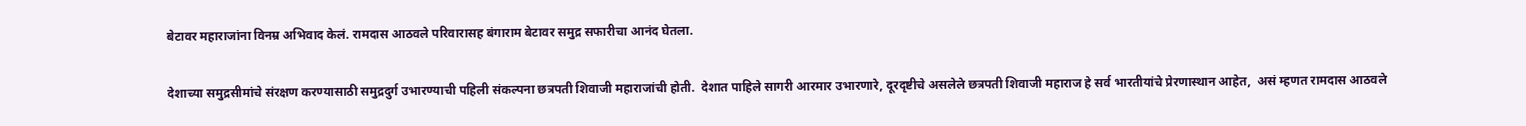बेटावर महाराजांना विनम्र अभिवाद केलं. रामदास आठवले परिवारासह बंगाराम बेटावर समुद्र सफारीचा आनंद घेतला.

देशाच्या समुद्रसीमांचे संरक्षण करण्यासाठी समुद्रदुर्ग उभारण्याची पहिली संकल्पना छत्रपती शिवाजी महाराजांची होती.  देशात पाहिले सागरी आरमार उभारणारे, दूरदृष्टीचे असलेले छत्रपती शिवाजी महाराज हे सर्व भारतीयांचे प्रेरणास्थान आहेत,  असं म्हणत रामदास आठवले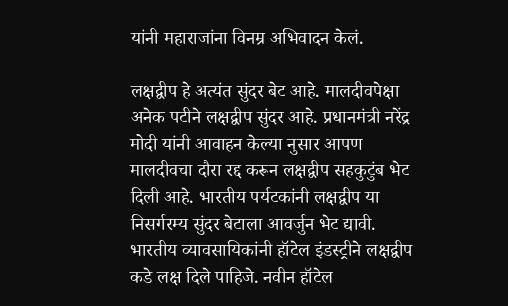यांनी महाराजांना विनम्र अभिवादन केलं.

लक्षद्वीप हे अत्यंत सुंदर बेट आहे. मालदीवपेक्षा अनेक पटीने लक्षद्वीप सुंदर आहे. प्रधानमंत्री नरेंद्र मोदी यांनी आवाहन केल्या नुसार आपण मालदीवचा दौरा रद्द करून लक्षद्वीप सहकुटुंब भेट दिली आहे. भारतीय पर्यटकांनी लक्षद्वीप या निसर्गरम्य सुंदर बेटाला आवर्जुन भेट द्यावी. भारतीय व्यावसायिकांनी हॉटेल इंडस्ट्रीने लक्षद्वीप कडे लक्ष दिले पाहिजे. नवीन हॉटेल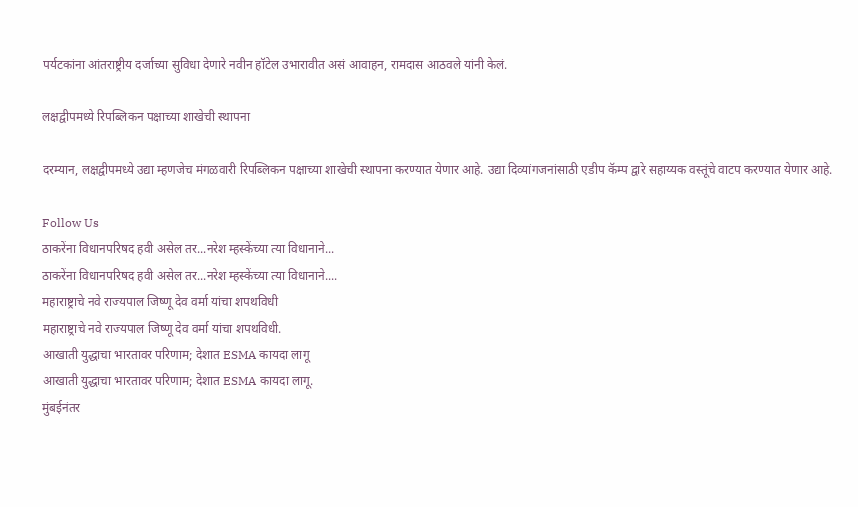पर्यटकांना आंतराष्ट्रीय दर्जाच्या सुविधा देणारे नवीन हॉटेल उभारावीत असं आवाहन, रामदास आठवले यांनी केलं.

लक्षद्वीपमध्ये रिपब्लिकन पक्षाच्या शाखेची स्थापना

दरम्यान, लक्षद्वीपमध्ये उद्या म्हणजेच मंगळवारी रिपब्लिकन पक्षाच्या शाखेची स्थापना करण्यात येणार आहे. उद्या दिव्यांगजनांसाठी एडीप कॅम्प द्वारे सहाय्यक वस्तूंचे वाटप करण्यात येणार आहे.

Follow Us
ठाकरेंना विधानपरिषद हवी असेल तर...नरेश म्हस्केंच्या त्या विधानाने...
ठाकरेंना विधानपरिषद हवी असेल तर...नरेश म्हस्केंच्या त्या विधानाने....
महाराष्ट्राचे नवे राज्यपाल जिष्णू देव वर्मा यांचा शपथविधी
महाराष्ट्राचे नवे राज्यपाल जिष्णू देव वर्मा यांचा शपथविधी.
आखाती युद्धाचा भारतावर परिणाम; देशात ESMA कायदा लागू
आखाती युद्धाचा भारतावर परिणाम; देशात ESMA कायदा लागू.
मुंबईनंतर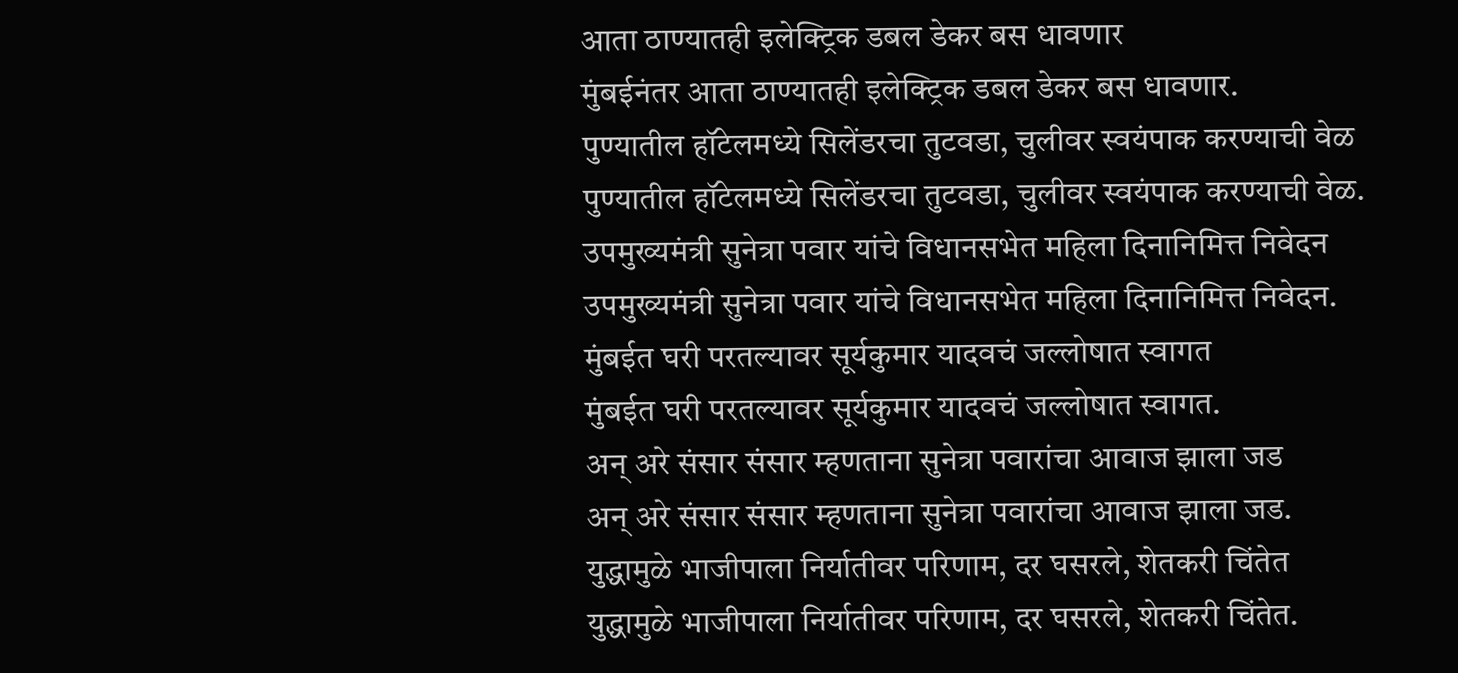आता ठाण्यातही इलेक्ट्रिक डबल डेकर बस धावणार
मुंबईनंतर आता ठाण्यातही इलेक्ट्रिक डबल डेकर बस धावणार.
पुण्यातील हॉटेलमध्ये सिलेंडरचा तुटवडा, चुलीवर स्वयंपाक करण्याची वेळ
पुण्यातील हॉटेलमध्ये सिलेंडरचा तुटवडा, चुलीवर स्वयंपाक करण्याची वेळ.
उपमुख्यमंत्री सुनेत्रा पवार यांचे विधानसभेत महिला दिनानिमित्त निवेदन
उपमुख्यमंत्री सुनेत्रा पवार यांचे विधानसभेत महिला दिनानिमित्त निवेदन.
मुंबईत घरी परतल्यावर सूर्यकुमार यादवचं जल्लोषात स्वागत
मुंबईत घरी परतल्यावर सूर्यकुमार यादवचं जल्लोषात स्वागत.
अन् अरे संसार संसार म्हणताना सुनेत्रा पवारांचा आवाज झाला जड
अन् अरे संसार संसार म्हणताना सुनेत्रा पवारांचा आवाज झाला जड.
युद्धामुळे भाजीपाला निर्यातीवर परिणाम, दर घसरले, शेतकरी चिंतेत
युद्धामुळे भाजीपाला निर्यातीवर परिणाम, दर घसरले, शेतकरी चिंतेत.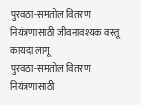पुरवठा-समतोल वितरण नियंत्रणासाठी जीवनावश्यक वस्तू कायदा लागू
पुरवठा-समतोल वितरण नियंत्रणासाठी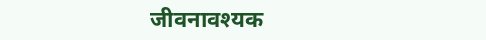जीवनावश्यक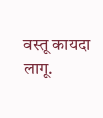वस्तू कायदा लागू.